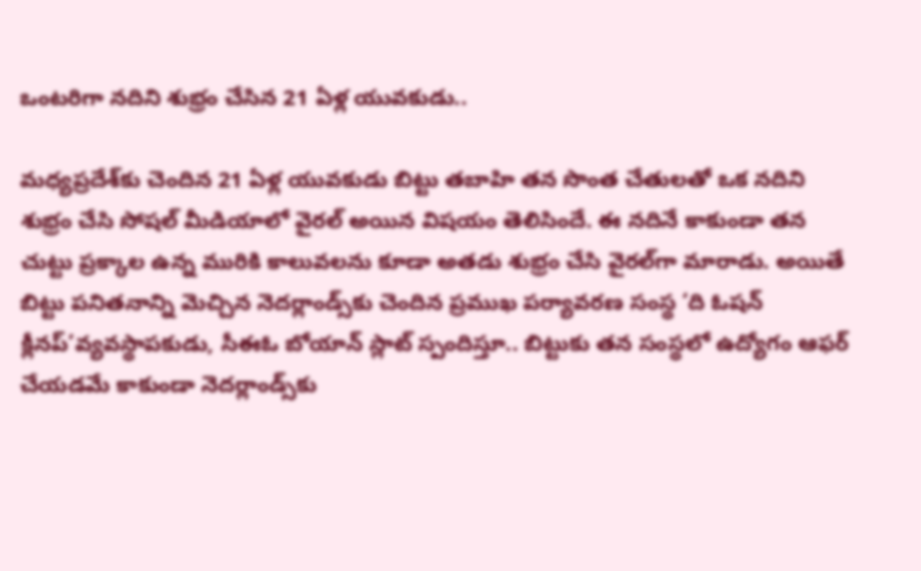ఒంటరిగా నదిని శుభ్రం చేసిన 21 ఏళ్ల యువకుడు..

మధ్యప్రదేశ్‌కు చెందిన 21 ఏళ్ల యువకుడు బిట్టు తబాహి తన సొంత చేతులతో ఒక నదిని శుభ్రం చేసి సోషల్ మీడియాలో వైరల్ అయిన విషయం తెలిసిందే. ఈ న‌దినే కాకుండా త‌న చుట్టు ప్ర‌క్కాల ఉన్న మురికి కాలువ‌ల‌ను కూడా అత‌డు శుభ్రం చేసి వైర‌ల్‌గా మారాడు. అయితే బిట్టు ప‌నిత‌నాన్ని మెచ్చిన నెదర్లాండ్స్‌కు చెందిన ప్రముఖ పర్యావరణ సంస్థ ‘ది ఓషన్ క్లీనప్’వ్యవస్థాపకుడు, సీఈఓ బోయాన్ స్లాట్ స్పందిస్తూ.. బిట్టుకు తన సంస్థలో ఉద్యోగం ఆఫర్ చేయడమే కాకుండా నెదర్లాండ్స్‌కు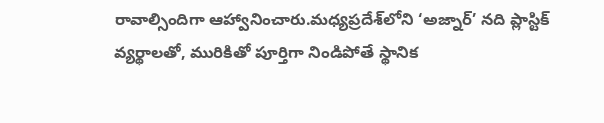రావాల్సిందిగా ఆహ్వానించారు.మధ్యప్రదేశ్‌లోని ‘అజ్నార్’ నది ప్లాస్టిక్ వ్యర్థాలతో, మురికితో పూర్తిగా నిండిపోతే స్థానిక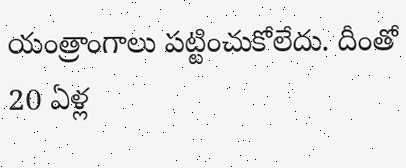యంత్రాంగాలు పట్టించుకోలేదు. దీంతో 20 ఏళ్ల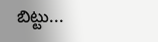బిట్టు...